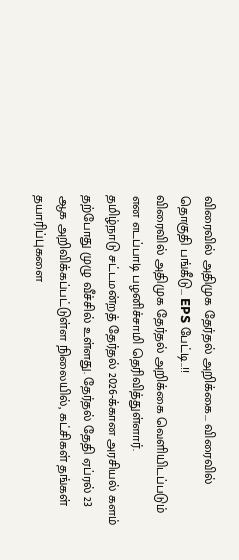விரைவில் அதிமுக தேர்தல் அறிக்கை... விரைவில் தொகுதி பங்கீடு... EPS பேட்டி..!!
விரைவில் அதிமுக தேர்தல் அறிக்கை வெளியிடப்படும் என எடப்பாடி பழனிச்சாமி தெரிவித்துள்ளார்.
தமிழ்நாடு சட்டமன்றத் தேர்தல் 2026-க்கான அரசியல் களம் தற்போது முழு வீச்சில் உள்ளது. தேர்தல் தேதி ஏப்ரல் 23 ஆக அறிவிக்கப்பட்டுள்ள நிலையில், கட்சிகள் தங்கள் தயாரிப்புகளை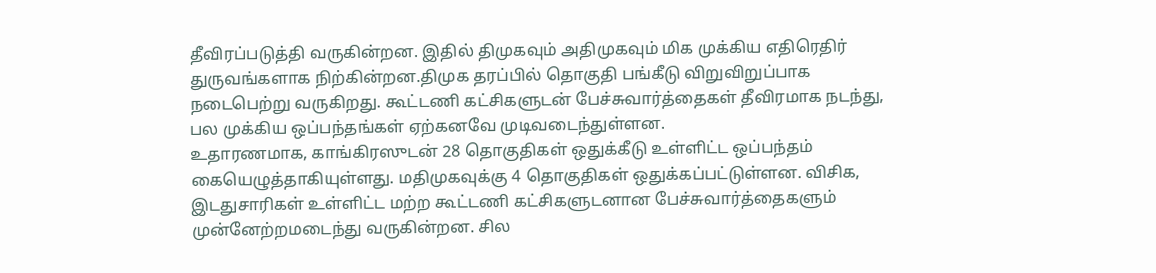தீவிரப்படுத்தி வருகின்றன. இதில் திமுகவும் அதிமுகவும் மிக முக்கிய எதிரெதிர் துருவங்களாக நிற்கின்றன.திமுக தரப்பில் தொகுதி பங்கீடு விறுவிறுப்பாக நடைபெற்று வருகிறது. கூட்டணி கட்சிகளுடன் பேச்சுவார்த்தைகள் தீவிரமாக நடந்து, பல முக்கிய ஒப்பந்தங்கள் ஏற்கனவே முடிவடைந்துள்ளன.
உதாரணமாக, காங்கிரஸுடன் 28 தொகுதிகள் ஒதுக்கீடு உள்ளிட்ட ஒப்பந்தம் கையெழுத்தாகியுள்ளது. மதிமுகவுக்கு 4 தொகுதிகள் ஒதுக்கப்பட்டுள்ளன. விசிக, இடதுசாரிகள் உள்ளிட்ட மற்ற கூட்டணி கட்சிகளுடனான பேச்சுவார்த்தைகளும் முன்னேற்றமடைந்து வருகின்றன. சில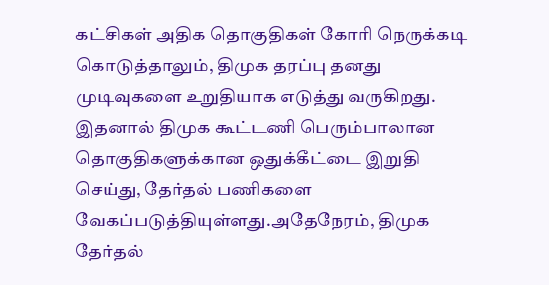கட்சிகள் அதிக தொகுதிகள் கோரி நெருக்கடி கொடுத்தாலும், திமுக தரப்பு தனது முடிவுகளை உறுதியாக எடுத்து வருகிறது. இதனால் திமுக கூட்டணி பெரும்பாலான தொகுதிகளுக்கான ஒதுக்கீட்டை இறுதி செய்து, தேர்தல் பணிகளை வேகப்படுத்தியுள்ளது.அதேநேரம், திமுக தேர்தல்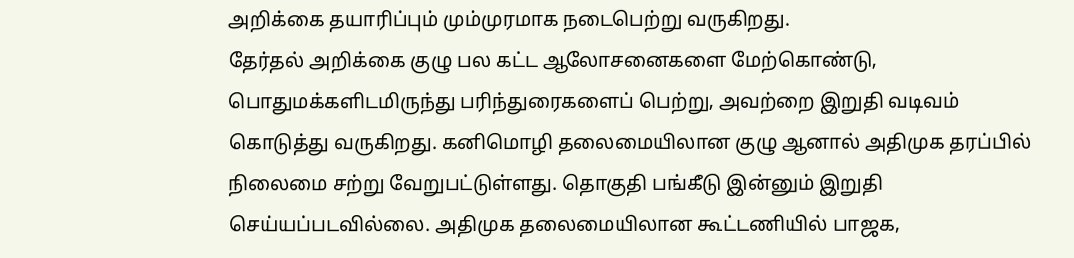அறிக்கை தயாரிப்பும் மும்முரமாக நடைபெற்று வருகிறது.
தேர்தல் அறிக்கை குழு பல கட்ட ஆலோசனைகளை மேற்கொண்டு, பொதுமக்களிடமிருந்து பரிந்துரைகளைப் பெற்று, அவற்றை இறுதி வடிவம் கொடுத்து வருகிறது. கனிமொழி தலைமையிலான குழு ஆனால் அதிமுக தரப்பில் நிலைமை சற்று வேறுபட்டுள்ளது. தொகுதி பங்கீடு இன்னும் இறுதி செய்யப்படவில்லை. அதிமுக தலைமையிலான கூட்டணியில் பாஜக,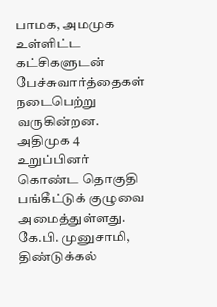பாமக, அமமுக உள்ளிட்ட கட்சிகளுடன் பேச்சுவார்த்தைகள் நடைபெற்று வருகின்றன. அதிமுக 4 உறுப்பினர் கொண்ட தொகுதி பங்கீட்டுக் குழுவை அமைத்துள்ளது. கே.பி. முனுசாமி, திண்டுக்கல்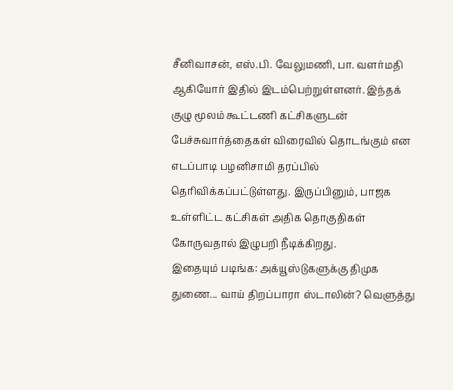சீனிவாசன், எஸ்.பி. வேலுமணி, பா. வளர்மதி ஆகியோர் இதில் இடம்பெற்றுள்ளனர். இந்தக் குழு மூலம் கூட்டணி கட்சிகளுடன் பேச்சுவார்த்தைகள் விரைவில் தொடங்கும் என எடப்பாடி பழனிசாமி தரப்பில் தெரிவிக்கப்பட்டுள்ளது. இருப்பினும், பாஜக உள்ளிட்ட கட்சிகள் அதிக தொகுதிகள் கோருவதால் இழுபறி நீடிக்கிறது.
இதையும் படிங்க: அக்யூஸ்டுகளுக்கு திமுக துணை... வாய் திறப்பாரா ஸ்டாலின்? வெளுத்து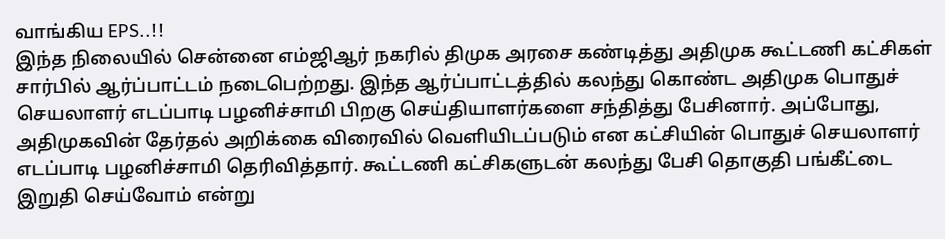வாங்கிய EPS..!!
இந்த நிலையில் சென்னை எம்ஜிஆர் நகரில் திமுக அரசை கண்டித்து அதிமுக கூட்டணி கட்சிகள் சார்பில் ஆர்ப்பாட்டம் நடைபெற்றது. இந்த ஆர்ப்பாட்டத்தில் கலந்து கொண்ட அதிமுக பொதுச் செயலாளர் எடப்பாடி பழனிச்சாமி பிறகு செய்தியாளர்களை சந்தித்து பேசினார். அப்போது, அதிமுகவின் தேர்தல் அறிக்கை விரைவில் வெளியிடப்படும் என கட்சியின் பொதுச் செயலாளர் எடப்பாடி பழனிச்சாமி தெரிவித்தார். கூட்டணி கட்சிகளுடன் கலந்து பேசி தொகுதி பங்கீட்டை இறுதி செய்வோம் என்று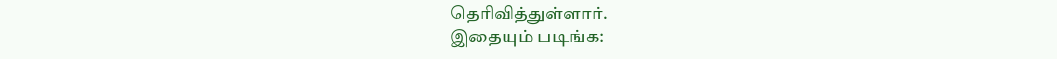தெரிவித்துள்ளார்.
இதையும் படிங்க: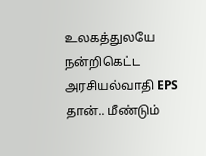உலகத்துலயே நன்றிகெட்ட அரசியல்வாதி EPS தான்.. மீண்டும்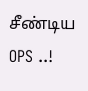சீண்டிய OPS ..!